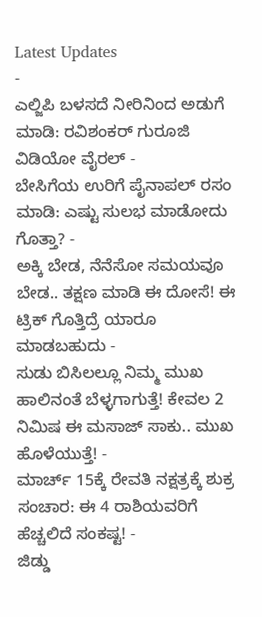Latest Updates
-
ಎಲ್ಜಿಪಿ ಬಳಸದೆ ನೀರಿನಿಂದ ಅಡುಗೆ ಮಾಡಿ: ರವಿಶಂಕರ್ ಗುರೂಜಿ ವಿಡಿಯೋ ವೈರಲ್ -
ಬೇಸಿಗೆಯ ಉರಿಗೆ ಪೈನಾಪಲ್ ರಸಂ ಮಾಡಿ: ಎಷ್ಟು ಸುಲಭ ಮಾಡೋದು ಗೊತ್ತಾ? -
ಅಕ್ಕಿ ಬೇಡ, ನೆನೆಸೋ ಸಮಯವೂ ಬೇಡ.. ತಕ್ಷಣ ಮಾಡಿ ಈ ದೋಸೆ! ಈ ಟ್ರಿಕ್ ಗೊತ್ತಿದ್ರೆ ಯಾರೂ ಮಾಡಬಹುದು -
ಸುಡು ಬಿಸಿಲಲ್ಲೂ ನಿಮ್ಮ ಮುಖ ಹಾಲಿನಂತೆ ಬೆಳ್ಳಗಾಗುತ್ತೆ! ಕೇವಲ 2 ನಿಮಿಷ ಈ ಮಸಾಜ್ ಸಾಕು.. ಮುಖ ಹೊಳೆಯುತ್ತೆ! -
ಮಾರ್ಚ್ 15ಕ್ಕೆ ರೇವತಿ ನಕ್ಷತ್ರಕ್ಕೆ ಶುಕ್ರ ಸಂಚಾರ: ಈ 4 ರಾಶಿಯವರಿಗೆ ಹೆಚ್ಚಲಿದೆ ಸಂಕಷ್ಟ! -
ಜಿಡ್ಡು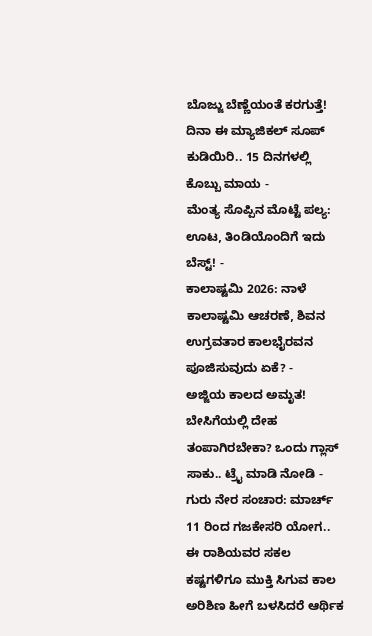ಬೊಜ್ಜು ಬೆಣ್ಣೆಯಂತೆ ಕರಗುತ್ತೆ! ದಿನಾ ಈ ಮ್ಯಾಜಿಕಲ್ ಸೂಪ್ ಕುಡಿಯಿರಿ.. 15 ದಿನಗಳಲ್ಲಿ ಕೊಬ್ಬು ಮಾಯ -
ಮೆಂತ್ಯ ಸೊಪ್ಪಿನ ಮೊಟ್ಟೆ ಪಲ್ಯ: ಊಟ, ತಿಂಡಿಯೊಂದಿಗೆ ಇದು ಬೆಸ್ಟ್! -
ಕಾಲಾಷ್ಟಮಿ 2026: ನಾಳೆ ಕಾಲಾಷ್ಟಮಿ ಆಚರಣೆ, ಶಿವನ ಉಗ್ರವತಾರ ಕಾಲಭೈರವನ ಪೂಜಿಸುವುದು ಏಕೆ? -
ಅಜ್ಜಿಯ ಕಾಲದ ಅಮೃತ! ಬೇಸಿಗೆಯಲ್ಲಿ ದೇಹ ತಂಪಾಗಿರಬೇಕಾ? ಒಂದು ಗ್ಲಾಸ್ ಸಾಕು.. ಟ್ರೈ ಮಾಡಿ ನೋಡಿ -
ಗುರು ನೇರ ಸಂಚಾರ: ಮಾರ್ಚ್ 11 ರಿಂದ ಗಜಕೇಸರಿ ಯೋಗ.. ಈ ರಾಶಿಯವರ ಸಕಲ ಕಷ್ಟಗಳಿಗೂ ಮುಕ್ತಿ ಸಿಗುವ ಕಾಲ
ಅರಿಶಿಣ ಹೀಗೆ ಬಳಸಿದರೆ ಆರ್ಥಿಕ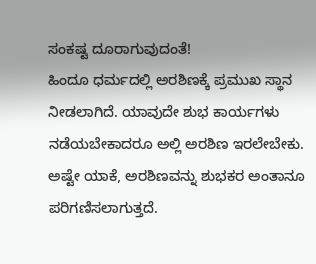ಸಂಕಷ್ಟ ದೂರಾಗುವುದಂತೆ!
ಹಿಂದೂ ಧರ್ಮದಲ್ಲಿ ಅರಶಿಣಕ್ಕೆ ಪ್ರಮುಖ ಸ್ಥಾನ ನೀಡಲಾಗಿದೆ. ಯಾವುದೇ ಶುಭ ಕಾರ್ಯಗಳು ನಡೆಯಬೇಕಾದರೂ ಅಲ್ಲಿ ಅರಶಿಣ ಇರಲೇಬೇಕು. ಅಷ್ಟೇ ಯಾಕೆ, ಅರಶಿಣವನ್ನು ಶುಭಕರ ಅಂತಾನೂ ಪರಿಗಣಿಸಲಾಗುತ್ತದೆ.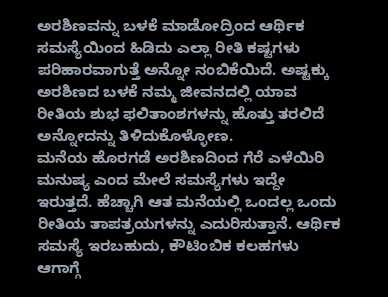ಅರಶಿಣವನ್ನು ಬಳಕೆ ಮಾಡೋದ್ರಿಂದ ಆರ್ಥಿಕ ಸಮಸ್ಯೆಯಿಂದ ಹಿಡಿದು ಎಲ್ಲಾ ರೀತಿ ಕಷ್ಟಗಳು ಪರಿಹಾರವಾಗುತ್ತೆ ಅನ್ನೋ ನಂಬಿಕೆಯಿದೆ. ಅಷ್ಟಕ್ಕು ಅರಶಿಣದ ಬಳಕೆ ನಮ್ಮ ಜೀವನದಲ್ಲಿ ಯಾವ ರೀತಿಯ ಶುಭ ಫಲಿತಾಂಶಗಳನ್ನು ಹೊತ್ತು ತರಲಿದೆ ಅನ್ನೋದನ್ನು ತಿಳಿದುಕೊಳ್ಳೋಣ.
ಮನೆಯ ಹೊರಗಡೆ ಅರಶಿಣದಿಂದ ಗೆರೆ ಎಳೆಯಿರಿ
ಮನುಷ್ಯ ಎಂದ ಮೇಲೆ ಸಮಸ್ಯೆಗಳು ಇದ್ದೇ ಇರುತ್ತದೆ. ಹೆಚ್ಚಾಗಿ ಆತ ಮನೆಯಲ್ಲಿ ಒಂದಲ್ಲ ಒಂದು ರೀತಿಯ ತಾಪತ್ರಯಗಳನ್ನು ಎದುರಿಸುತ್ತಾನೆ. ಆರ್ಥಿಕ ಸಮಸ್ಯೆ ಇರಬಹುದು, ಕೌಟಿಂಬಿಕ ಕಲಹಗಳು ಆಗಾಗ್ಗೆ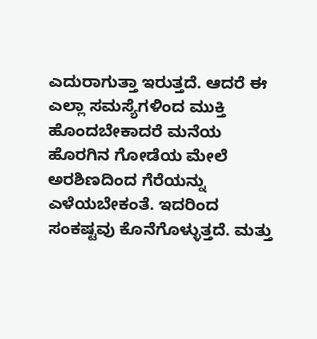ಎದುರಾಗುತ್ತಾ ಇರುತ್ತದೆ. ಆದರೆ ಈ ಎಲ್ಲಾ ಸಮಸ್ಯೆಗಳಿಂದ ಮುಕ್ತಿ ಹೊಂದಬೇಕಾದರೆ ಮನೆಯ ಹೊರಗಿನ ಗೋಡೆಯ ಮೇಲೆ ಅರಶಿಣದಿಂದ ಗೆರೆಯನ್ನು ಎಳೆಯಬೇಕಂತೆ. ಇದರಿಂದ ಸಂಕಷ್ಟವು ಕೊನೆಗೊಳ್ಳುತ್ತದೆ. ಮತ್ತು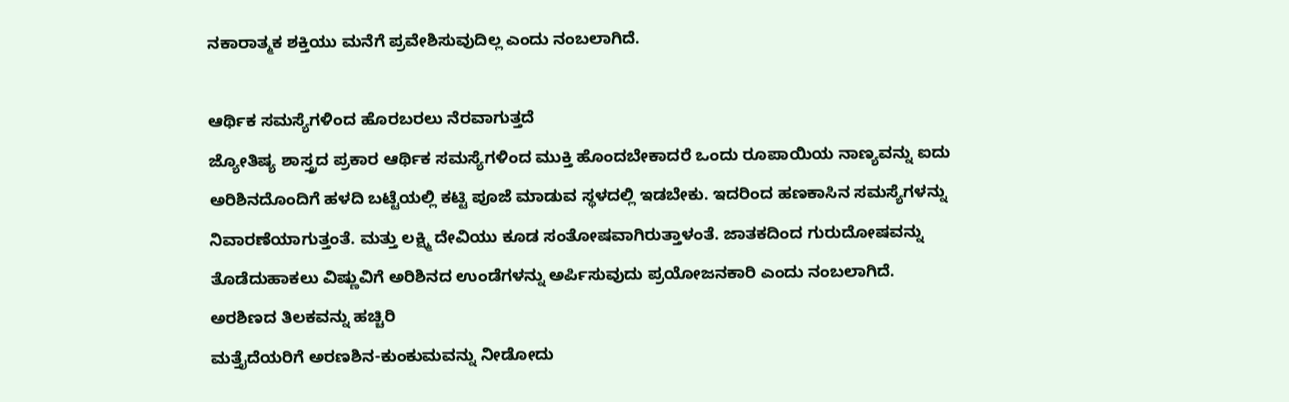ನಕಾರಾತ್ಮಕ ಶಕ್ತಿಯು ಮನೆಗೆ ಪ್ರವೇಶಿಸುವುದಿಲ್ಲ ಎಂದು ನಂಬಲಾಗಿದೆ.

ಆರ್ಥಿಕ ಸಮಸ್ಯೆಗಳಿಂದ ಹೊರಬರಲು ನೆರವಾಗುತ್ತದೆ
ಜ್ಯೋತಿಷ್ಯ ಶಾಸ್ತ್ರದ ಪ್ರಕಾರ ಆರ್ಥಿಕ ಸಮಸ್ಯೆಗಳಿಂದ ಮುಕ್ತಿ ಹೊಂದಬೇಕಾದರೆ ಒಂದು ರೂಪಾಯಿಯ ನಾಣ್ಯವನ್ನು ಐದು ಅರಿಶಿನದೊಂದಿಗೆ ಹಳದಿ ಬಟ್ಟೆಯಲ್ಲಿ ಕಟ್ಟಿ ಪೂಜೆ ಮಾಡುವ ಸ್ಥಳದಲ್ಲಿ ಇಡಬೇಕು. ಇದರಿಂದ ಹಣಕಾಸಿನ ಸಮಸ್ಯೆಗಳನ್ನು ನಿವಾರಣೆಯಾಗುತ್ತಂತೆ. ಮತ್ತು ಲಕ್ಷ್ಮಿ ದೇವಿಯು ಕೂಡ ಸಂತೋಷವಾಗಿರುತ್ತಾಳಂತೆ. ಜಾತಕದಿಂದ ಗುರುದೋಷವನ್ನು ತೊಡೆದುಹಾಕಲು ವಿಷ್ಣುವಿಗೆ ಅರಿಶಿನದ ಉಂಡೆಗಳನ್ನು ಅರ್ಪಿಸುವುದು ಪ್ರಯೋಜನಕಾರಿ ಎಂದು ನಂಬಲಾಗಿದೆ.
ಅರಶಿಣದ ತಿಲಕವನ್ನು ಹಚ್ಚಿರಿ
ಮತ್ತೈದೆಯರಿಗೆ ಅರಣಶಿನ-ಕುಂಕುಮವನ್ನು ನೀಡೋದು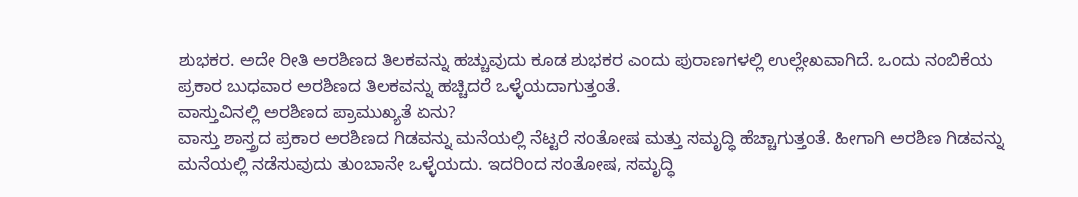ಶುಭಕರ. ಅದೇ ರೀತಿ ಅರಶಿಣದ ತಿಲಕವನ್ನು ಹಚ್ಚುವುದು ಕೂಡ ಶುಭಕರ ಎಂದು ಪುರಾಣಗಳಲ್ಲಿ ಉಲ್ಲೇಖವಾಗಿದೆ. ಒಂದು ನಂಬಿಕೆಯ ಪ್ರಕಾರ ಬುಧವಾರ ಅರಶಿಣದ ತಿಲಕವನ್ನು ಹಚ್ಚಿದರೆ ಒಳ್ಳೆಯದಾಗುತ್ತಂತೆ.
ವಾಸ್ತುವಿನಲ್ಲಿ ಅರಶಿಣದ ಪ್ರಾಮುಖ್ಯತೆ ಏನು?
ವಾಸ್ತು ಶಾಸ್ತ್ರದ ಪ್ರಕಾರ ಅರಶಿಣದ ಗಿಡವನ್ನು ಮನೆಯಲ್ಲಿ ನೆಟ್ಟರೆ ಸಂತೋಷ ಮತ್ತು ಸಮೃದ್ಧಿ ಹೆಚ್ಚಾಗುತ್ತಂತೆ. ಹೀಗಾಗಿ ಅರಶಿಣ ಗಿಡವನ್ನು ಮನೆಯಲ್ಲಿ ನಡೆಸುವುದು ತುಂಬಾನೇ ಒಳ್ಳೆಯದು. ಇದರಿಂದ ಸಂತೋಷ, ಸಮೃದ್ಧಿ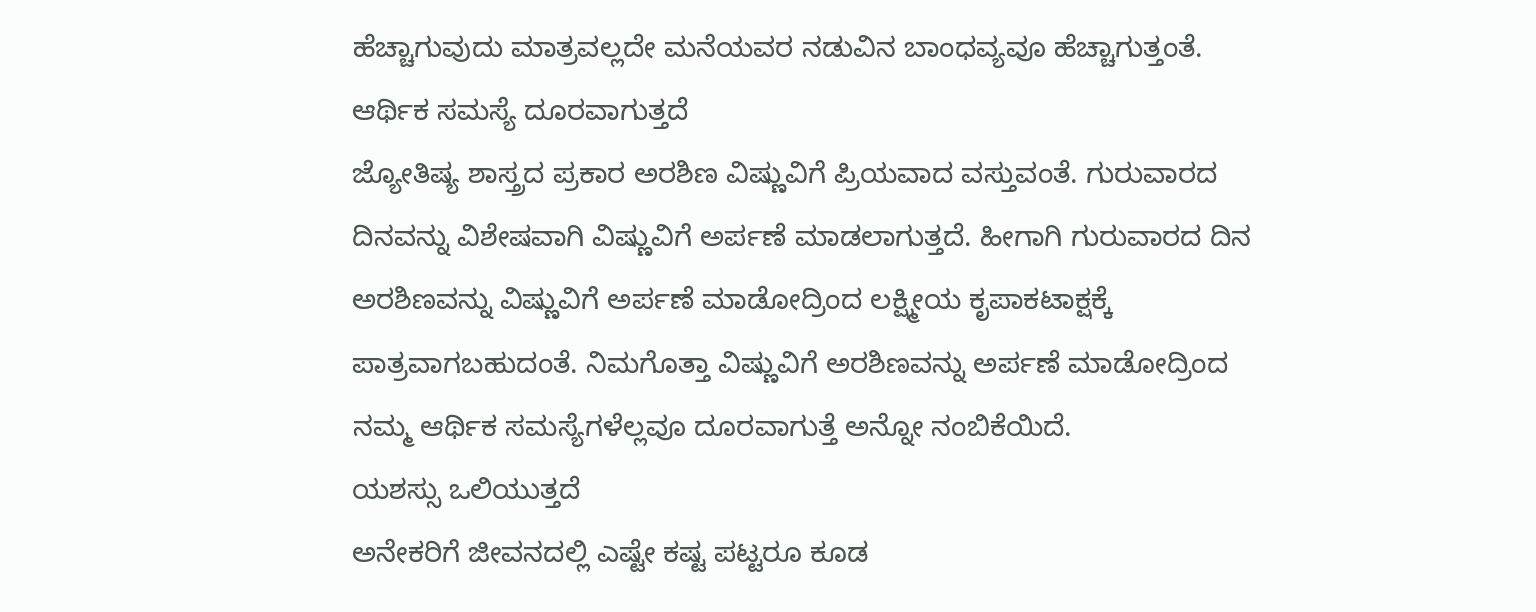ಹೆಚ್ಚಾಗುವುದು ಮಾತ್ರವಲ್ಲದೇ ಮನೆಯವರ ನಡುವಿನ ಬಾಂಧವ್ಯವೂ ಹೆಚ್ಚಾಗುತ್ತಂತೆ.
ಆರ್ಥಿಕ ಸಮಸ್ಯೆ ದೂರವಾಗುತ್ತದೆ
ಜ್ಯೋತಿಷ್ಯ ಶಾಸ್ತ್ರದ ಪ್ರಕಾರ ಅರಶಿಣ ವಿಷ್ಣುವಿಗೆ ಪ್ರಿಯವಾದ ವಸ್ತುವಂತೆ. ಗುರುವಾರದ ದಿನವನ್ನು ವಿಶೇಷವಾಗಿ ವಿಷ್ಣುವಿಗೆ ಅರ್ಪಣೆ ಮಾಡಲಾಗುತ್ತದೆ. ಹೀಗಾಗಿ ಗುರುವಾರದ ದಿನ ಅರಶಿಣವನ್ನು ವಿಷ್ಣುವಿಗೆ ಅರ್ಪಣೆ ಮಾಡೋದ್ರಿಂದ ಲಕ್ಷ್ಮೀಯ ಕೃಪಾಕಟಾಕ್ಷಕ್ಕೆ ಪಾತ್ರವಾಗಬಹುದಂತೆ. ನಿಮಗೊತ್ತಾ ವಿಷ್ಣುವಿಗೆ ಅರಶಿಣವನ್ನು ಅರ್ಪಣೆ ಮಾಡೋದ್ರಿಂದ ನಮ್ಮ ಆರ್ಥಿಕ ಸಮಸ್ಯೆಗಳೆಲ್ಲವೂ ದೂರವಾಗುತ್ತೆ ಅನ್ನೋ ನಂಬಿಕೆಯಿದೆ.
ಯಶಸ್ಸು ಒಲಿಯುತ್ತದೆ
ಅನೇಕರಿಗೆ ಜೀವನದಲ್ಲಿ ಎಷ್ಟೇ ಕಷ್ಟ ಪಟ್ಟರೂ ಕೂಡ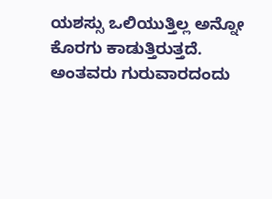ಯಶಸ್ಸು ಒಲಿಯುತ್ತಿಲ್ಲ ಅನ್ನೋ ಕೊರಗು ಕಾಡುತ್ತಿರುತ್ತದೆ. ಅಂತವರು ಗುರುವಾರದಂದು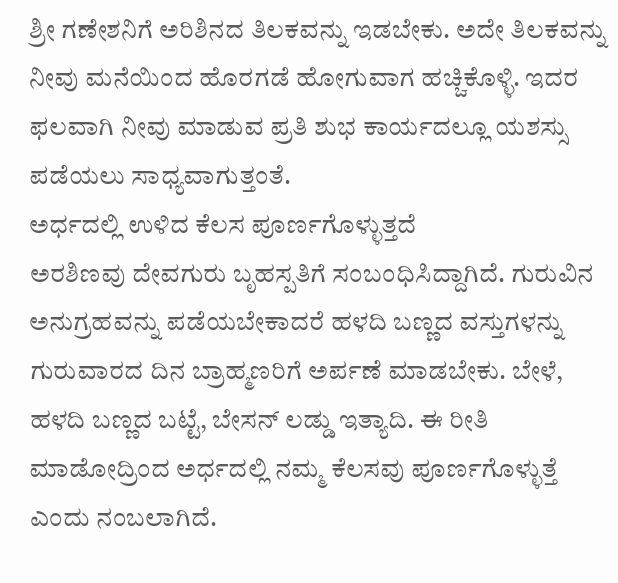ಶ್ರೀ ಗಣೇಶನಿಗೆ ಅರಿಶಿನದ ತಿಲಕವನ್ನು ಇಡಬೇಕು. ಅದೇ ತಿಲಕವನ್ನು ನೀವು ಮನೆಯಿಂದ ಹೊರಗಡೆ ಹೋಗುವಾಗ ಹಚ್ಚಿಕೊಳ್ಳಿ. ಇದರ ಫಲವಾಗಿ ನೀವು ಮಾಡುವ ಪ್ರತಿ ಶುಭ ಕಾರ್ಯದಲ್ಲೂ ಯಶಸ್ಸು ಪಡೆಯಲು ಸಾಧ್ಯವಾಗುತ್ತಂತೆ.
ಅರ್ಧದಲ್ಲಿ ಉಳಿದ ಕೆಲಸ ಪೂರ್ಣಗೊಳ್ಳುತ್ತದೆ
ಅರಶಿಣವು ದೇವಗುರು ಬೃಹಸ್ಪತಿಗೆ ಸಂಬಂಧಿಸಿದ್ದಾಗಿದೆ. ಗುರುವಿನ ಅನುಗ್ರಹವನ್ನು ಪಡೆಯಬೇಕಾದರೆ ಹಳದಿ ಬಣ್ಣದ ವಸ್ತುಗಳನ್ನು ಗುರುವಾರದ ದಿನ ಬ್ರಾಹ್ಮಣರಿಗೆ ಅರ್ಪಣೆ ಮಾಡಬೇಕು. ಬೇಳೆ, ಹಳದಿ ಬಣ್ಣದ ಬಟ್ಟೆ, ಬೇಸನ್ ಲಡ್ಡು ಇತ್ಯಾದಿ. ಈ ರೀತಿ ಮಾಡೋದ್ರಿಂದ ಅರ್ಧದಲ್ಲಿ ನಮ್ಮ ಕೆಲಸವು ಪೂರ್ಣಗೊಳ್ಳುತ್ತೆ ಎಂದು ನಂಬಲಾಗಿದೆ.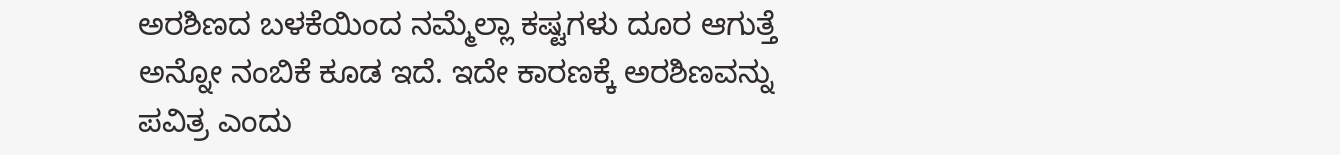ಅರಶಿಣದ ಬಳಕೆಯಿಂದ ನಮ್ಮೆಲ್ಲಾ ಕಷ್ಟಗಳು ದೂರ ಆಗುತ್ತೆ ಅನ್ನೋ ನಂಬಿಕೆ ಕೂಡ ಇದೆ. ಇದೇ ಕಾರಣಕ್ಕೆ ಅರಶಿಣವನ್ನು ಪವಿತ್ರ ಎಂದು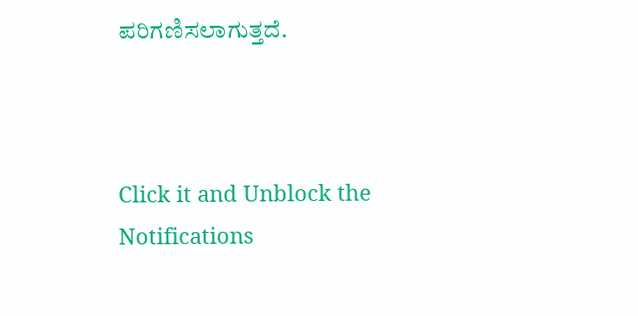ಪರಿಗಣಿಸಲಾಗುತ್ತದೆ.



Click it and Unblock the Notifications